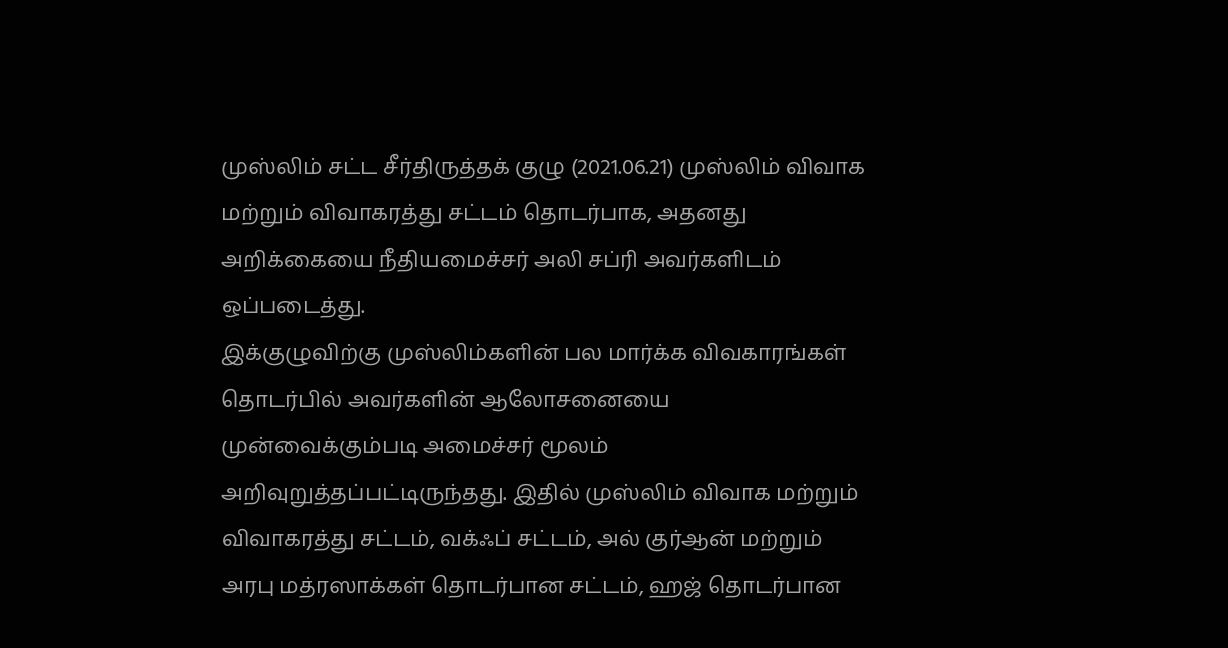முஸ்லிம் சட்ட சீர்திருத்தக் குழு (2021.06.21) முஸ்லிம் விவாக மற்றும் விவாகரத்து சட்டம் தொடர்பாக, அதனது அறிக்கையை நீதியமைச்சர் அலி சப்ரி அவர்களிடம் ஒப்படைத்து.
இக்குழுவிற்கு முஸ்லிம்களின் பல மார்க்க விவகாரங்கள் தொடர்பில் அவர்களின் ஆலோசனையை முன்வைக்கும்படி அமைச்சர் மூலம் அறிவுறுத்தப்பட்டிருந்தது. இதில் முஸ்லிம் விவாக மற்றும் விவாகரத்து சட்டம், வக்ஃப் சட்டம், அல் குர்ஆன் மற்றும் அரபு மத்ரஸாக்கள் தொடர்பான சட்டம், ஹஜ் தொடர்பான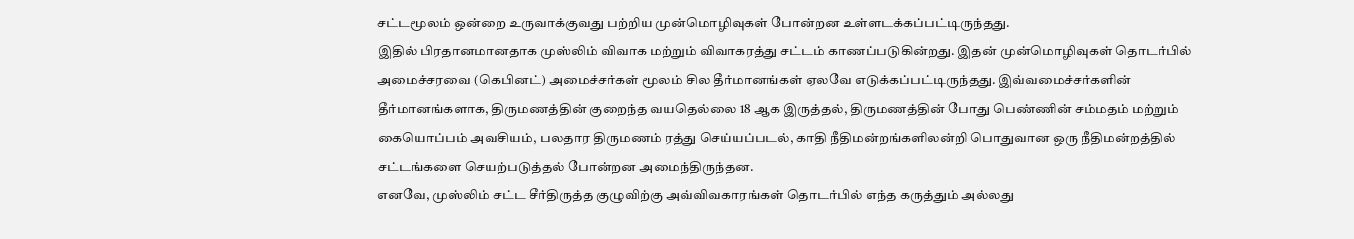சட்டமூலம் ஒன்றை உருவாக்குவது பற்றிய முன்மொழிவுகள் போன்றன உள்ளடக்கப்பட்டிருந்தது.
இதில் பிரதானமானதாக முஸ்லிம் விவாக மற்றும் விவாகரத்து சட்டம் காணப்படுகின்றது. இதன் முன்மொழிவுகள் தொடர்பில் அமைச்சரவை (கெபினட்) அமைச்சர்கள் மூலம் சில தீர்மானங்கள் ஏலவே எடுக்கப்பட்டிருந்தது. இவ்வமைச்சர்களின் தீர்மானங்களாக, திருமணத்தின் குறைந்த வயதெல்லை 18 ஆக இருத்தல், திருமணத்தின் போது பெண்ணின் சம்மதம் மற்றும் கையொப்பம் அவசியம், பலதார திருமணம் ரத்து செய்யப்படல், காதி நீதிமன்றங்களிலன்றி பொதுவான ஒரு நீதிமன்றத்தில் சட்டங்களை செயற்படுத்தல் போன்றன அமைந்திருந்தன.
எனவே, முஸ்லிம் சட்ட சீர்திருத்த குழுவிற்கு அவ்விவகாரங்கள் தொடர்பில் எந்த கருத்தும் அல்லது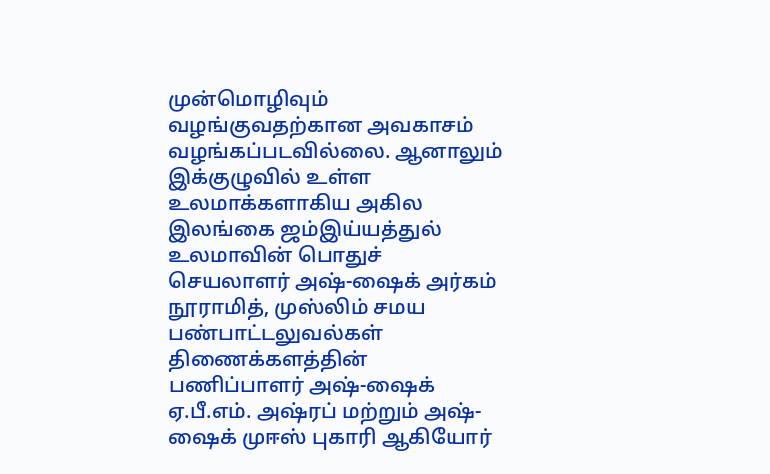முன்மொழிவும் வழங்குவதற்கான அவகாசம் வழங்கப்படவில்லை. ஆனாலும் இக்குழுவில் உள்ள உலமாக்களாகிய அகில இலங்கை ஜம்இய்யத்துல் உலமாவின் பொதுச் செயலாளர் அஷ்-ஷைக் அர்கம் நூராமித், முஸ்லிம் சமய பண்பாட்டலுவல்கள் திணைக்களத்தின் பணிப்பாளர் அஷ்-ஷைக் ஏ.பீ.எம். அஷ்ரப் மற்றும் அஷ்-ஷைக் முஈஸ் புகாரி ஆகியோர்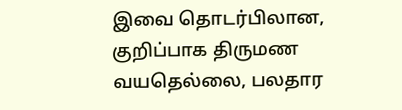இவை தொடர்பிலான, குறிப்பாக திருமண வயதெல்லை, பலதார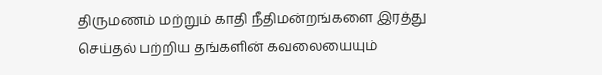திருமணம் மற்றும் காதி நீதிமன்றங்களை இரத்து செய்தல் பற்றிய தங்களின் கவலையையும்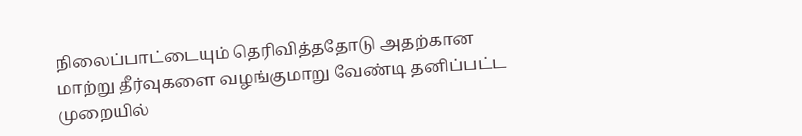நிலைப்பாட்டையும் தெரிவித்ததோடு அதற்கான மாற்று தீர்வுகளை வழங்குமாறு வேண்டி தனிப்பட்ட முறையில்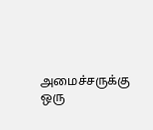அமைச்சருக்கு ஒரு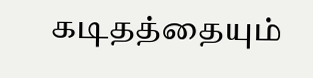கடிதத்தையும்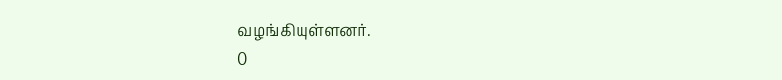வழங்கியுள்ளனர்.
0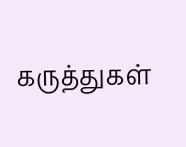கருத்துகள்